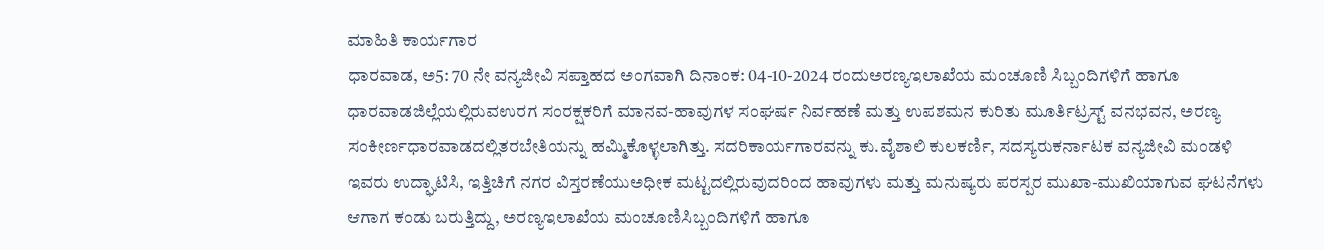ಮಾಹಿತಿ ಕಾರ್ಯಗಾರ
ಧಾರವಾಡ, ಅ5: 70 ನೇ ವನ್ಯಜೀವಿ ಸಪ್ತಾಹದ ಅಂಗವಾಗಿ ದಿನಾಂಕ: 04-10-2024 ರಂದುಅರಣ್ಯಇಲಾಖೆಯ ಮಂಚೂಣಿ ಸಿಬ್ಬಂದಿಗಳಿಗೆ ಹಾಗೂ ಧಾರವಾಡಜಿಲ್ಲೆಯಲ್ಲಿರುವಉರಗ ಸಂರಕ್ಷಕರಿಗೆ ಮಾನವ-ಹಾವುಗಳ ಸಂಘರ್ಷ ನಿರ್ವಹಣೆ ಮತ್ತು ಉಪಶಮನ ಕುರಿತು ಮೂರ್ತಿಟ್ರಸ್ಟ್ ವನಭವನ, ಅರಣ್ಯ ಸಂಕೀರ್ಣಧಾರವಾಡದಲ್ಲಿತರಬೇತಿಯನ್ನು ಹಮ್ಮಿಕೊಳ್ಳಲಾಗಿತ್ತು. ಸದರಿಕಾರ್ಯಗಾರವನ್ನು ಕು.ವೈಶಾಲಿ ಕುಲಕರ್ಣಿ, ಸದಸ್ಯರುಕರ್ನಾಟಕ ವನ್ಯಜೀವಿ ಮಂಡಳಿ ಇವರು ಉದ್ಘಾಟಿಸಿ, ಇತ್ತಿಚಿಗೆ ನಗರ ವಿಸ್ತರಣೆಯುಅಧೀಕ ಮಟ್ಟದಲ್ಲಿರುವುದರಿಂದ ಹಾವುಗಳು ಮತ್ತು ಮನುಷ್ಯರು ಪರಸ್ಪರ ಮುಖಾ-ಮುಖಿಯಾಗುವ ಘಟನೆಗಳು ಆಗಾಗ ಕಂಡು ಬರುತ್ತಿದ್ದು, ಅರಣ್ಯಇಲಾಖೆಯ ಮಂಚೂಣಿಸಿಬ್ಬಂದಿಗಳಿಗೆ ಹಾಗೂ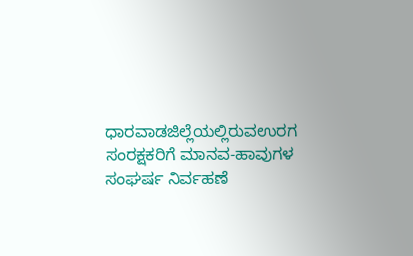ಧಾರವಾಡಜಿಲ್ಲೆಯಲ್ಲಿರುವಉರಗ ಸಂರಕ್ಷಕರಿಗೆ ಮಾನವ-ಹಾವುಗಳ ಸಂಘರ್ಷ ನಿರ್ವಹಣೆ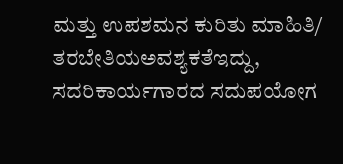ಮತ್ತು ಉಪಶಮನ ಕುರಿತು ಮಾಹಿತಿ/ ತರಬೇತಿಯಅವಶ್ಯಕತೆಇದ್ದು, ಸದರಿಕಾರ್ಯಗಾರದ ಸದುಪಯೋಗ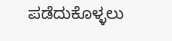ಪಡೆದುಕೊಳ್ಳಲು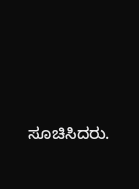ಸೂಚಿಸಿದರು.